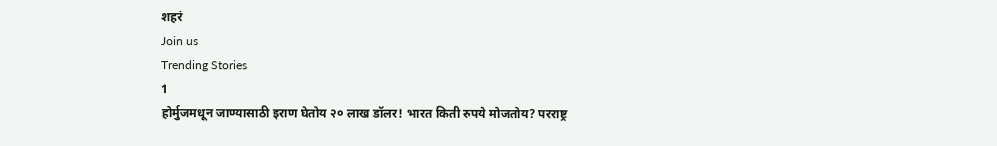शहरं
Join us
Trending Stories
1
होर्मुजमधून जाण्यासाठी इराण घेतोय २० लाख डॉलर! भारत किती रुपये मोजतोय? परराष्ट्र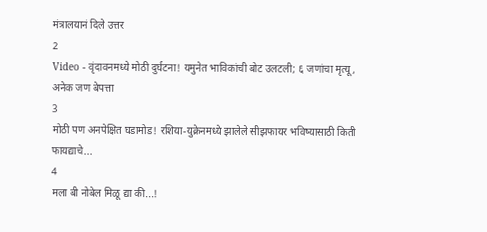मंत्रालयानं दिले उत्तर
2
Video - वृंदावनमध्ये मोठी दुर्घटना! यमुनेत भाविकांची बोट उलटली; ६ जणांचा मृत्यू, अनेक जण बेपत्ता
3
मोठी पण अनपेक्षित घडामोड! रशिया-युक्रेनमध्ये झालेले सीझफायर भविष्यासाठी किती फायद्याचे...
4
मला बी नोबेल मिळू द्या की...!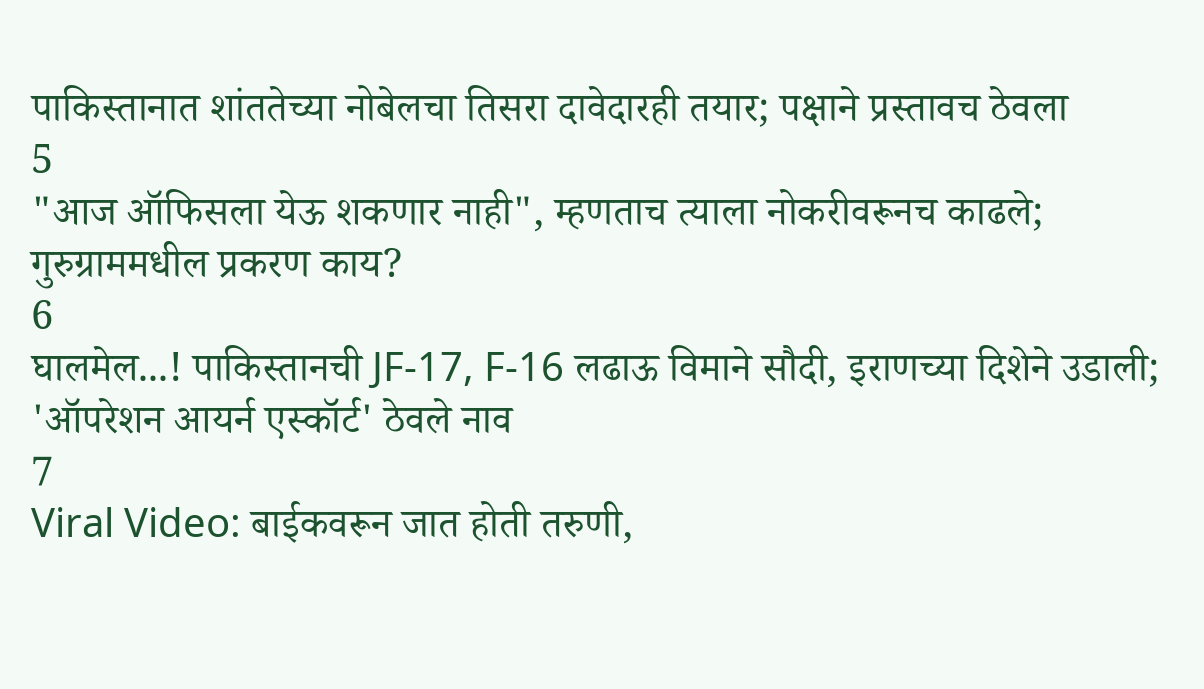पाकिस्तानात शांततेच्या नोबेलचा तिसरा दावेदारही तयार; पक्षाने प्रस्तावच ठेवला
5
"आज ऑफिसला येऊ शकणार नाही", म्हणताच त्याला नोकरीवरूनच काढले; गुरुग्राममधील प्रकरण काय?
6
घालमेल...! पाकिस्तानची JF-17, F-16 लढाऊ विमाने सौदी, इराणच्या दिशेने उडाली; 'ऑपरेशन आयर्न एस्कॉर्ट' ठेवले नाव
7
Viral Video: बाईकवरून जात होती तरुणी,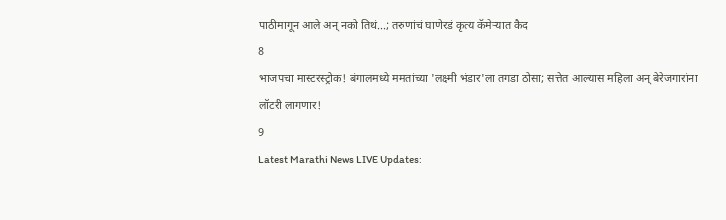पाठीमागून आले अन् नको तिथं...; तरुणांचं घाणेरडं कृत्य कॅमेऱ्यात कैद
8
भाजपचा मास्टरस्ट्रोक! बंगालमध्ये ममतांच्या 'लक्ष्मी भंडार'ला तगडा ठोसा; सत्तेत आल्यास महिला अन् बेरेजगारांना लॉटरी लागणार!
9
Latest Marathi News LIVE Updates: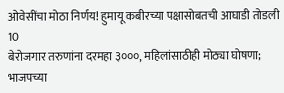ओवेसींचा मोठा निर्णय! हुमायू कबीरच्या पक्षासोबतची आघाडी तोडली
10
बेरोजगार तरुणांना दरमहा ३०००, महिलांसाठीही मोठ्या घोषणा; भाजपच्या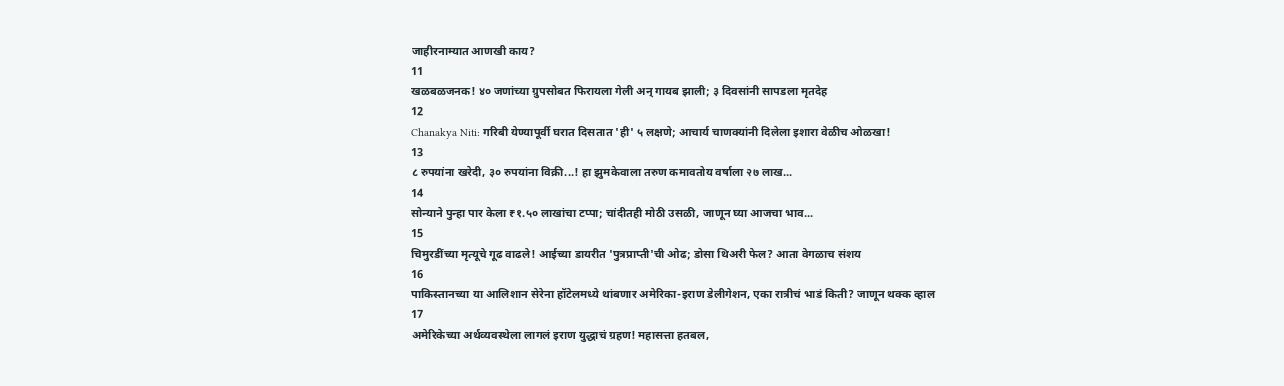जाहीरनाम्यात आणखी काय?
11
खळबळजनक! ४० जणांच्या ग्रुपसोबत फिरायला गेली अन् गायब झाली; ३ दिवसांनी सापडला मृतदेह
12
Chanakya Niti: गरिबी येण्यापूर्वी घरात दिसतात 'ही' ५ लक्षणे; आचार्य चाणक्यांनी दिलेला इशारा वेळीच ओळखा!
13
८ रुपयांना खरेदी, ३० रुपयांना विक्री...! हा झुमकेवाला तरुण कमावतोय वर्षाला २७ लाख...
14
सोन्याने पुन्हा पार केला ₹१.५० लाखांचा टप्पा; चांदीतही मोठी उसळी, जाणून घ्या आजचा भाव...
15
चिमुरडींच्या मृत्यूचे गूढ वाढले! आईच्या डायरीत 'पुत्रप्राप्ती'ची ओढ; डोसा थिअरी फेल? आता वेगळाच संशय
16
पाकिस्तानच्या या आलिशान सेरेना हॉटेलमध्ये थांबणार अमेरिका-इराण डेलीगेशन, एका रात्रीचं भाडं किती? जाणून थक्क व्हाल
17
अमेरिकेच्या अर्थव्यवस्थेला लागलं इराण युद्धाचं ग्रहण! महासत्ता हतबल,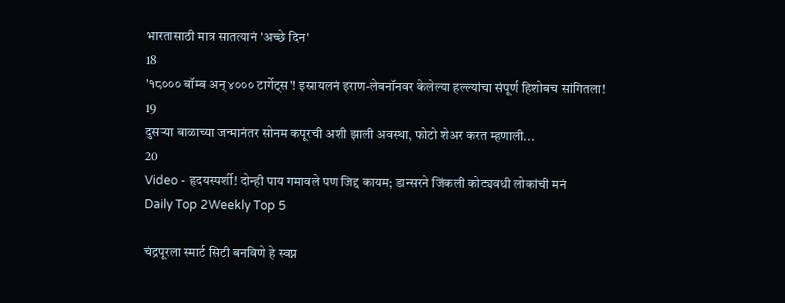भारतासाठी मात्र सातत्यानं 'अच्छे दिन'
18
'१८००० बॉम्ब अन् ४००० टार्गेट्स'! इस्रायलनं इराण-लेबनॉनवर केलेल्या हल्ल्यांचा संपूर्ण हिशोबच सांगितला!
19
दुसऱ्या बाळाच्या जन्मानंतर सोनम कपूरची अशी झाली अवस्था, फोटो शेअर करत म्हणाली...
20
Video - हृदयस्पर्शी! दोन्ही पाय गमावले पण जिद्द कायम; डान्सरने जिंकली कोट्यवधी लोकांची मनं
Daily Top 2Weekly Top 5

चंद्रपूरला स्मार्ट सिटी बनविणे हे स्वप्न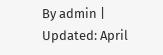By admin | Updated: April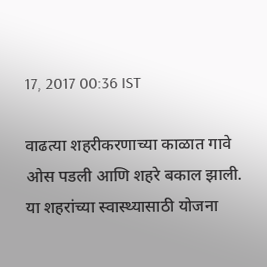17, 2017 00:36 IST

वाढत्या शहरीकरणाच्या काळात गावे ओस पडली आणि शहरे बकाल झाली. या शहरांच्या स्वास्थ्यासाठी योजना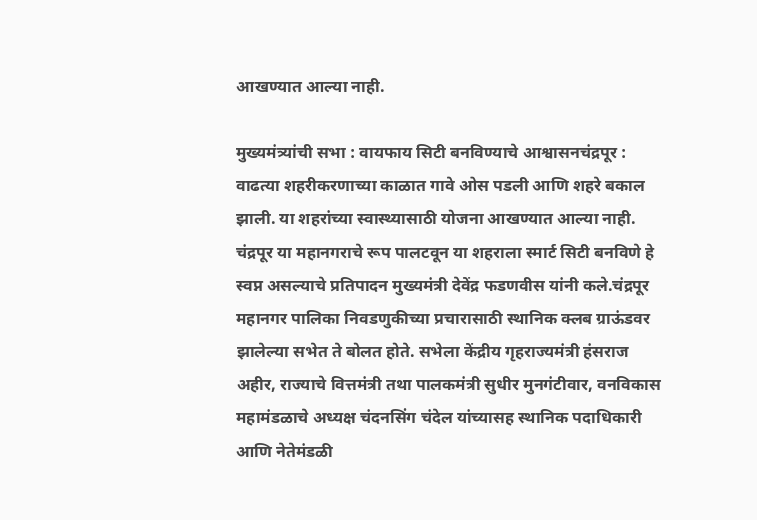आखण्यात आल्या नाही.

मुख्यमंत्र्यांची सभा : वायफाय सिटी बनविण्याचे आश्वासनचंद्रपूर : वाढत्या शहरीकरणाच्या काळात गावे ओस पडली आणि शहरे बकाल झाली. या शहरांच्या स्वास्थ्यासाठी योजना आखण्यात आल्या नाही. चंद्रपूर या महानगराचे रूप पालटवून या शहराला स्मार्ट सिटी बनविणे हे स्वप्न असल्याचे प्रतिपादन मुख्यमंत्री देवेंद्र फडणवीस यांनी कले.चंद्रपूर महानगर पालिका निवडणुकीच्या प्रचारासाठी स्थानिक क्लब ग्राऊंडवर झालेल्या सभेत ते बोलत होते. सभेला केंद्रीय गृहराज्यमंत्री हंसराज अहीर, राज्याचे वित्तमंत्री तथा पालकमंत्री सुधीर मुनगंटीवार, वनविकास महामंडळाचे अध्यक्ष चंदनसिंग चंदेल यांच्यासह स्थानिक पदाधिकारी आणि नेतेमंडळी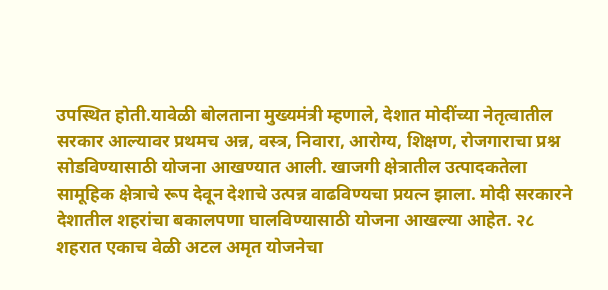उपस्थित होती.यावेळी बोलताना मुख्यमंत्री म्हणाले, देशात मोदींच्या नेतृत्वातील सरकार आल्यावर प्रथमच अन्न, वस्त्र, निवारा, आरोग्य, शिक्षण, रोजगाराचा प्रश्न सोडविण्यासाठी योजना आखण्यात आली. खाजगी क्षेत्रातील उत्पादकतेला सामूहिक क्षेत्राचे रूप देवून देशाचे उत्पन्न वाढविण्यचा प्रयत्न झाला. मोदी सरकारने देशातील शहरांचा बकालपणा घालविण्यासाठी योजना आखल्या आहेत. २८ शहरात एकाच वेळी अटल अमृत योजनेचा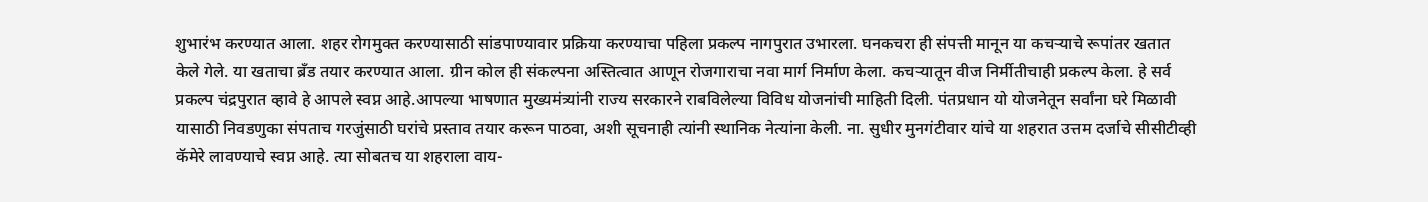शुभारंभ करण्यात आला. शहर रोगमुक्त करण्यासाठी सांडपाण्यावार प्रक्रिया करण्याचा पहिला प्रकल्प नागपुरात उभारला. घनकचरा ही संपत्ती मानून या कचऱ्याचे रूपांतर खतात केले गेले. या खताचा ब्रँड तयार करण्यात आला. ग्रीन कोल ही संकल्पना अस्तित्वात आणून रोजगाराचा नवा मार्ग निर्माण केला. कचऱ्यातून वीज निर्मीतीचाही प्रकल्प केला. हे सर्व प्रकल्प चंद्रपुरात व्हावे हे आपले स्वप्न आहे.आपल्या भाषणात मुख्यमंत्र्यांनी राज्य सरकारने राबविलेल्या विविध योजनांची माहिती दिली. पंतप्रधान यो योजनेतून सर्वांना घरे मिळावी यासाठी निवडणुका संपताच गरजुंसाठी घरांचे प्रस्ताव तयार करून पाठवा, अशी सूचनाही त्यांनी स्थानिक नेत्यांना केली. ना. सुधीर मुनगंटीवार यांचे या शहरात उत्तम दर्जाचे सीसीटीव्ही कॅमेरे लावण्याचे स्वप्न आहे. त्या सोबतच या शहराला वाय-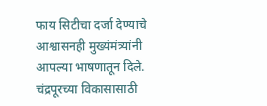फाय सिटीचा दर्जा देण्याचे आश्वासनही मुख्यंमंत्र्यांनी आपल्या भाषणातून दिले. चंद्रपूरच्या विकासासाठी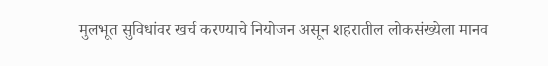मुलभूत सुविधांवर खर्च करण्याचे नियोजन असून शहरातील लोकसंख्येला मानव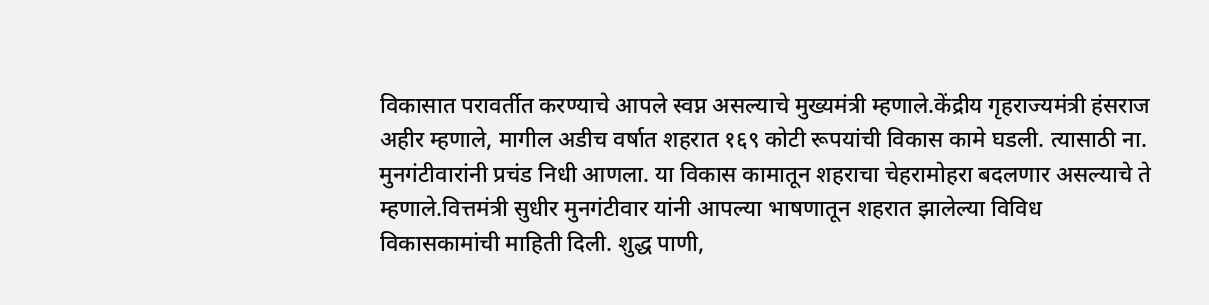विकासात परावर्तीत करण्याचे आपले स्वप्न असल्याचे मुख्यमंत्री म्हणाले.केंद्रीय गृहराज्यमंत्री हंसराज अहीर म्हणाले, मागील अडीच वर्षात शहरात १६९ कोटी रूपयांची विकास कामे घडली. त्यासाठी ना. मुनगंटीवारांनी प्रचंड निधी आणला. या विकास कामातून शहराचा चेहरामोहरा बदलणार असल्याचे ते म्हणाले.वित्तमंत्री सुधीर मुनगंटीवार यांनी आपल्या भाषणातून शहरात झालेल्या विविध विकासकामांची माहिती दिली. शुद्ध पाणी,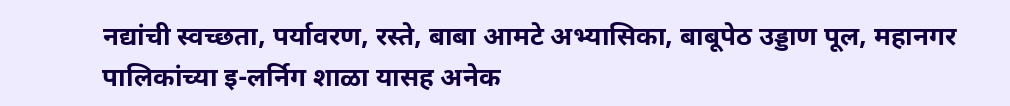नद्यांची स्वच्छता, पर्यावरण, रस्ते, बाबा आमटे अभ्यासिका, बाबूपेठ उड्डाण पूल, महानगर पालिकांच्या इ-लर्निग शाळा यासह अनेक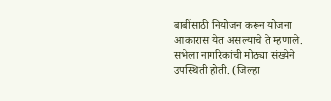बाबींसाठी नियोजन करून योजना आकारास येत असल्याचे ते म्हणाले. सभेला नागरिकांची मोठ्या संख्येने उपस्थिती होती. (जिल्हा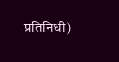प्रतिनिधी)